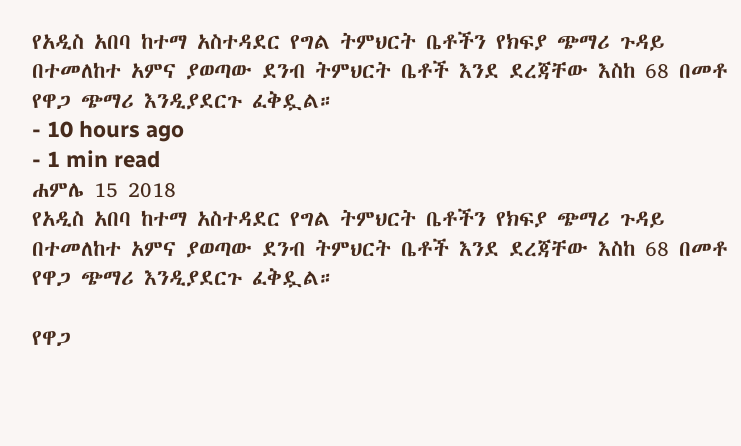የአዲስ አበባ ከተማ አስተዳደር የግል ትምህርት ቤቶችን የክፍያ ጭማሪ ጉዳይ በተመለከተ አምና ያወጣው ደንብ ትምህርት ቤቶች እንደ ደረጃቸው እስከ 68 በመቶ የዋጋ ጭማሪ እንዲያደርጉ ፈቅዷል።
- 10 hours ago
- 1 min read
ሐምሌ 15 2018
የአዲስ አበባ ከተማ አስተዳደር የግል ትምህርት ቤቶችን የክፍያ ጭማሪ ጉዳይ በተመለከተ አምና ያወጣው ደንብ ትምህርት ቤቶች እንደ ደረጃቸው እስከ 68 በመቶ የዋጋ ጭማሪ እንዲያደርጉ ፈቅዷል።

የዋጋ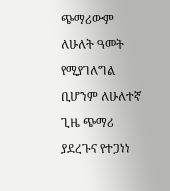ጭማሪውም ለሁለት ዓመት የሚያገለግል ቢሆንም ለሁለተኛ ጊዜ ጭማሪ ያደረጉና የተጋነነ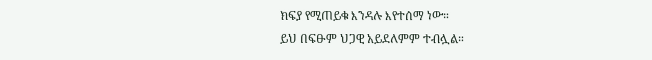ክፍያ የሚጠይቁ እንዳሉ እየተሰማ ነው።
ይህ በፍፁም ህጋዊ አይደለምም ተብሏል።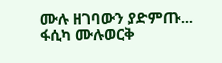ሙሉ ዘገባውን ያድምጡ...
ፋሲካ ሙሉወርቅ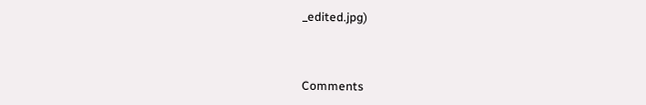_edited.jpg)



Comments